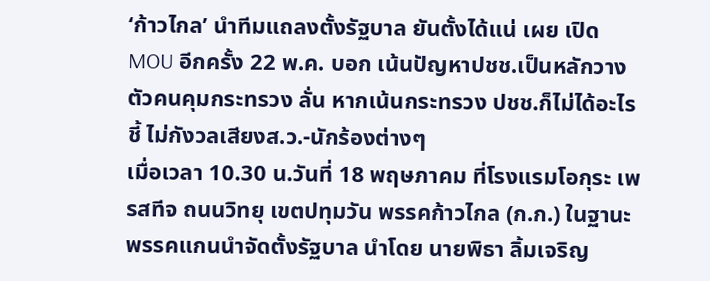‘ก้าวไกล’ นำทีมแถลงตั้งรัฐบาล ยันตั้งได้แน่ เผย เปิด MOU อีกครั้ง 22 พ.ค. บอก เน้นปัญหาปชช.เป็นหลักวางตัวคนคุมกระทรวง ลั่น หากเน้นกระทรวง ปชช.ก็ไม่ได้อะไร ชี้ ไม่กังวลเสียงส.ว.-นักร้องต่างๆ
เมื่อเวลา 10.30 น.วันที่ 18 พฤษภาคม ที่โรงแรมโอกุระ เพรสทีจ ถนนวิทยุ เขตปทุมวัน พรรคก้าวไกล (ก.ก.) ในฐานะพรรคแกนนำจัดตั้งรัฐบาล นำโดย นายพิธา ลิ้มเจริญ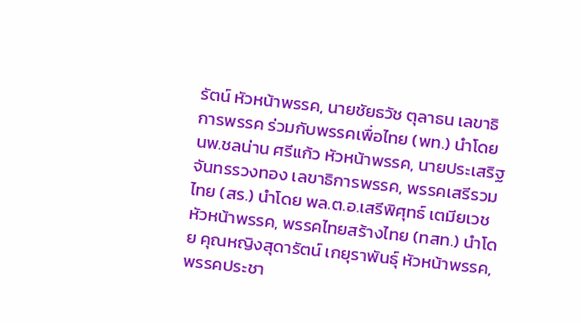รัตน์ หัวหน้าพรรค, นายชัยธวัช ตุลาธน เลขาธิการพรรค ร่วมกับพรรคเพื่อไทย (พท.) นำโดย นพ.ชลน่าน ศรีแก้ว หัวหน้าพรรค, นายประเสริฐ จันทรรวงทอง เลขาธิการพรรค, พรรคเสรีรวมไทย (สร.) นำโดย พล.ต.อ.เสรีพิศุทธ์ เตมียเวช หัวหน้าพรรค, พรรคไทยสร้างไทย (ทสท.) นำโดย คุณหญิงสุดารัตน์ เกยุราพันธุ์ หัวหน้าพรรค, พรรคประชา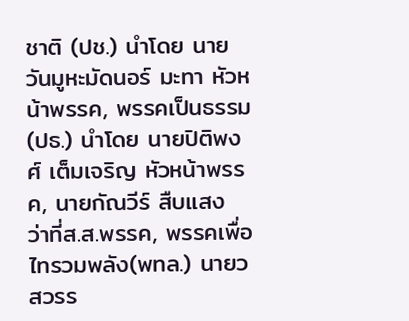ชาติ (ปช.) นำโดย นายวันมูหะมัดนอร์ มะทา หัวหน้าพรรค, พรรคเป็นธรรม(ปธ.) นำโดย นายปิติพงศ์ เต็มเจริญ หัวหน้าพรรค, นายกัณวีร์ สืบแสง ว่าที่ส.ส.พรรค, พรรคเพื่อไทรวมพลัง(พทล.) นายวสวรร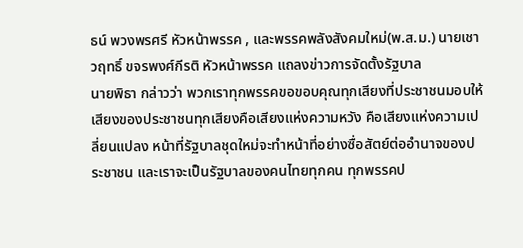ธน์ พวงพรศรี หัวหน้าพรรค , และพรรคพลังสังคมใหม่(พ.ส.ม.) นายเชาวฤทธิ์ ขจรพงศ์กีรติ หัวหน้าพรรค แถลงข่าวการจัดตั้งรัฐบาล
นายพิธา กล่าวว่า พวกเราทุกพรรคขอขอบคุณทุกเสียงที่ประชาชนมอบให้ เสียงของประชาชนทุกเสียงคือเสียงแห่งความหวัง คือเสียงแห่งความเปลี่ยนแปลง หน้าที่รัฐบาลชุดใหม่จะทำหน้าที่อย่างซื่อสัตย์ต่ออำนาจของประชาชน และเราจะเป็นรัฐบาลของคนไทยทุกคน ทุกพรรคป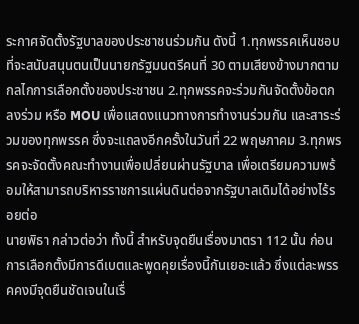ระกาศจัดตั้งรัฐบาลของประชาชนร่วมกัน ดังนี้ 1.ทุกพรรคเห็นชอบที่จะสนับสนุนตนเป็นนายกรัฐมนตรีคนที่ 30 ตามเสียงข้างมากตามกลไกการเลือกตั้งของประชาชน 2.ทุกพรรคจะร่วมกันจัดตั้งข้อตกลงร่วม หรือ MOU เพื่อแสดงแนวทางการทำงานร่วมกัน และสาระร่วมของทุกพรรค ซึ่งจะแถลงอีกครั้งในวันที่ 22 พฤษภาคม 3.ทุกพรรคจะจัดตั้งคณะทำงานเพื่อเปลี่ยนผ่านรัฐบาล เพื่อเตรียมความพร้อมให้สามารถบริหารราชการแผ่นดินต่อจากรัฐบาลเดิมได้อย่างไร้รอยต่อ
นายพิธา กล่าวต่อว่า ทั้งนี้ สำหรับจุดยืนเรื่องมาตรา 112 นั้น ก่อนการเลือกตั้งมีการดีเบตและพูดคุยเรื่องนี้กันเยอะแล้ว ซึ่งแต่ละพรรคคงมีจุดยืนชัดเจนในเรื่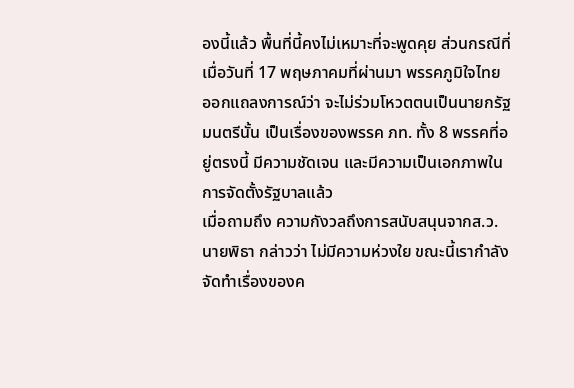องนี้แล้ว พื้นที่นี้คงไม่เหมาะที่จะพูดคุย ส่วนกรณีที่เมื่อวันที่ 17 พฤษภาคมที่ผ่านมา พรรคภูมิใจไทย ออกแถลงการณ์ว่า จะไม่ร่วมโหวตตนเป็นนายกรัฐมนตรีนั้น เป็นเรื่องของพรรค ภท. ทั้ง 8 พรรคที่อยู่ตรงนี้ มีความชัดเจน และมีความเป็นเอกภาพในการจัดตั้งรัฐบาลแล้ว
เมื่อถามถึง ความกังวลถึงการสนับสนุนจากส.ว. นายพิธา กล่าวว่า ไม่มีความห่วงใย ขณะนี้เรากำลังจัดทำเรื่องของค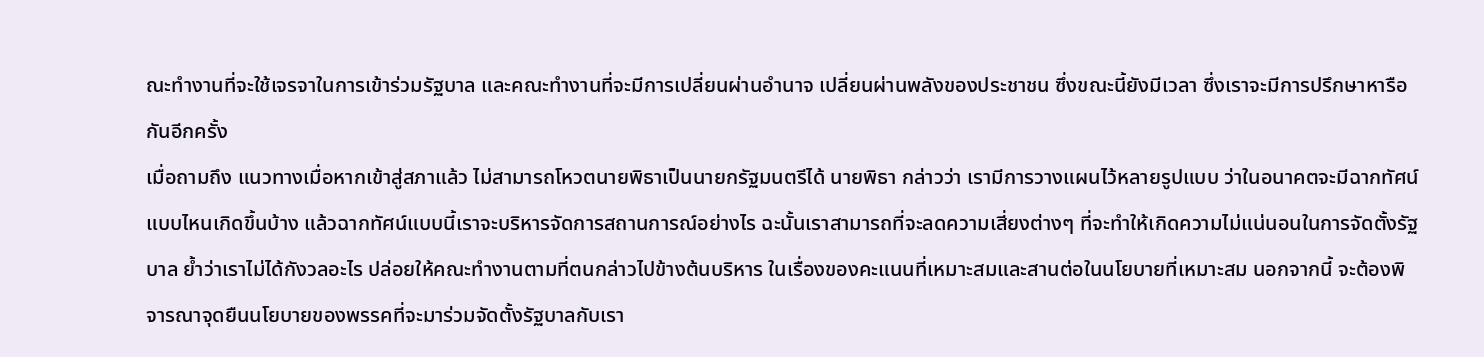ณะทำงานที่จะใช้เจรจาในการเข้าร่วมรัฐบาล และคณะทำงานที่จะมีการเปลี่ยนผ่านอำนาจ เปลี่ยนผ่านพลังของประชาชน ซึ่งขณะนี้ยังมีเวลา ซึ่งเราจะมีการปรึกษาหารือกันอีกครั้ง
เมื่อถามถึง แนวทางเมื่อหากเข้าสู่สภาแล้ว ไม่สามารถโหวตนายพิธาเป็นนายกรัฐมนตรีได้ นายพิธา กล่าวว่า เรามีการวางแผนไว้หลายรูปแบบ ว่าในอนาคตจะมีฉากทัศน์แบบไหนเกิดขึ้นบ้าง แล้วฉากทัศน์แบบนี้เราจะบริหารจัดการสถานการณ์อย่างไร ฉะนั้นเราสามารถที่จะลดความเสี่ยงต่างๆ ที่จะทำให้เกิดความไม่แน่นอนในการจัดตั้งรัฐบาล ย้ำว่าเราไม่ได้กังวลอะไร ปล่อยให้คณะทำงานตามที่ตนกล่าวไปข้างต้นบริหาร ในเรื่องของคะแนนที่เหมาะสมและสานต่อในนโยบายที่เหมาะสม นอกจากนี้ จะต้องพิจารณาจุดยืนนโยบายของพรรคที่จะมาร่วมจัดตั้งรัฐบาลกับเรา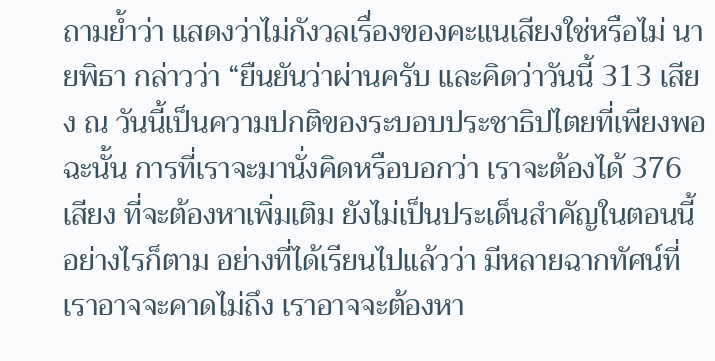ถามย้ำว่า แสดงว่าไม่กังวลเรื่องของคะแนเสียงใช่หรือไม่ นายพิธา กล่าวว่า “ยืนยันว่าผ่านครับ และคิดว่าวันนี้ 313 เสียง ณ วันนี้เป็นความปกติของระบอบประชาธิปไตยที่เพียงพอ ฉะนั้น การที่เราจะมานั่งคิดหรือบอกว่า เราจะต้องได้ 376 เสียง ที่จะต้องหาเพิ่มเติม ยังไม่เป็นประเด็นสำคัญในตอนนี้
อย่างไรก็ตาม อย่างที่ได้เรียนไปแล้วว่า มีหลายฉากทัศน์ที่เราอาจจะคาดไม่ถึง เราอาจจะต้องหา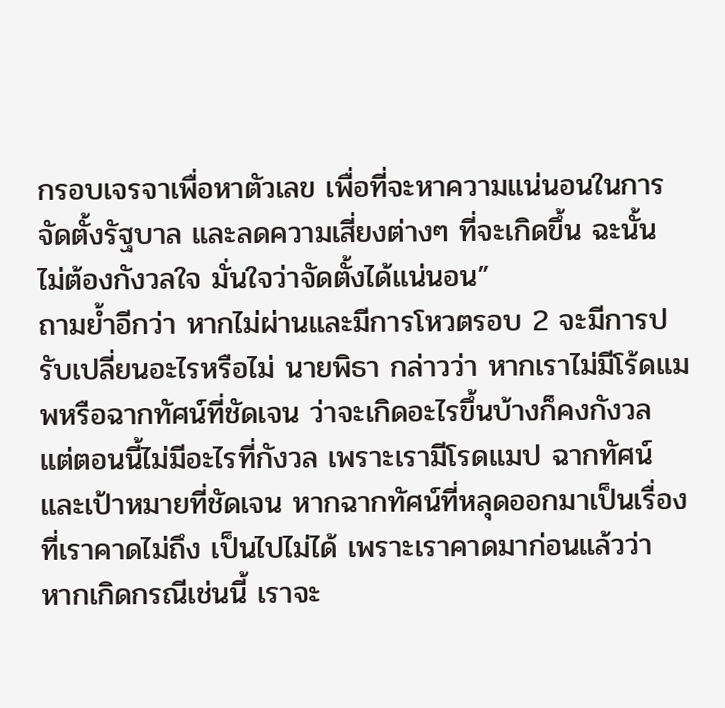กรอบเจรจาเพื่อหาตัวเลข เพื่อที่จะหาความแน่นอนในการจัดตั้งรัฐบาล และลดความเสี่ยงต่างๆ ที่จะเกิดขึ้น ฉะนั้น ไม่ต้องกังวลใจ มั่นใจว่าจัดตั้งได้แน่นอน”
ถามย้ำอีกว่า หากไม่ผ่านและมีการโหวตรอบ 2 จะมีการปรับเปลี่ยนอะไรหรือไม่ นายพิธา กล่าวว่า หากเราไม่มีโร้ดแมพหรือฉากทัศน์ที่ชัดเจน ว่าจะเกิดอะไรขึ้นบ้างก็คงกังวล แต่ตอนนี้ไม่มีอะไรที่กังวล เพราะเรามีโรดแมป ฉากทัศน์และเป้าหมายที่ชัดเจน หากฉากทัศน์ที่หลุดออกมาเป็นเรื่องที่เราคาดไม่ถึง เป็นไปไม่ได้ เพราะเราคาดมาก่อนแล้วว่า หากเกิดกรณีเช่นนี้ เราจะ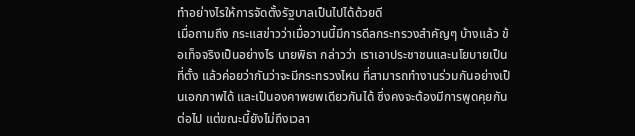ทำอย่างไรให้การจัดตั้งรัฐบาลเป็นไปได้ด้วยดี
เมื่อถามถึง กระแสข่าวว่าเมื่อวานนี้มีการดีลกระทรวงสำคัญๆ บ้างแล้ว ข้อเท็จจริงเป็นอย่างไร นายพิธา กล่าวว่า เราเอาประชาชนและนโยบายเป็นที่ตั้ง แล้วค่อยว่ากันว่าจะมีกระทรวงไหน ที่สามารถทำงานร่วมกันอย่างเป็นเอกภาพได้ และเป็นองคาพยพเดียวกันได้ ซึ่งคงจะต้องมีการพูดคุยกันต่อไป แต่ขณะนี้ยังไม่ถึงเวลา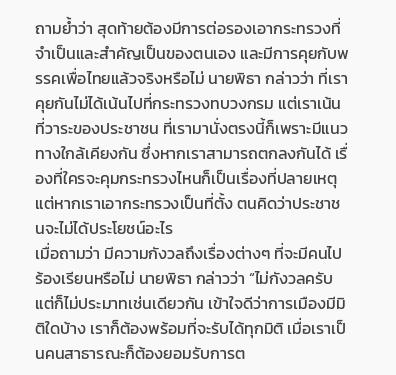ถามย้ำว่า สุดท้ายต้องมีการต่อรองเอากระทรวงที่จำเป็นและสำคัญเป็นของตนเอง และมีการคุยกับพรรคเพื่อไทยแล้วจริงหรือไม่ นายพิธา กล่าวว่า ที่เราคุยกันไม่ได้เน้นไปที่กระทรวงทบวงกรม แต่เราเน้นที่วาระของประชาชน ที่เรามานั่งตรงนี้ก็เพราะมีแนวทางใกล้เคียงกัน ซึ่งหากเราสามารถตกลงกันได้ เรื่องที่ใครจะคุมกระทรวงไหนก็เป็นเรื่องที่ปลายเหตุ แต่หากเราเอากระทรวงเป็นที่ตั้ง ตนคิดว่าประชาชนจะไม่ได้ประโยชน์อะไร
เมื่อถามว่า มีความกังวลถึงเรื่องต่างๆ ที่จะมีคนไปร้องเรียนหรือไม่ นายพิธา กล่าวว่า “ไม่กังวลครับ แต่ก็ไม่ประมาทเช่นเดียวกัน เข้าใจดีว่าการเมืองมีมิติใดบ้าง เราก็ต้องพร้อมที่จะรับได้ทุกมิติ เมื่อเราเป็นคนสาธารณะก็ต้องยอมรับการต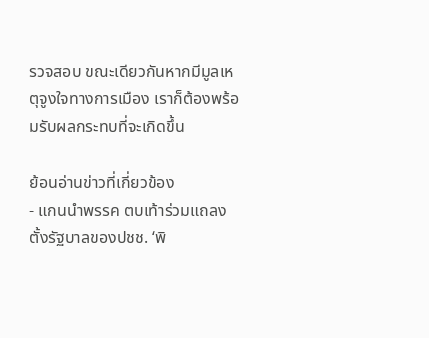รวจสอบ ขณะเดียวกันหากมีมูลเหตุจูงใจทางการเมือง เราก็ต้องพร้อมรับผลกระทบที่จะเกิดขึ้น

ย้อนอ่านข่าวที่เกี่ยวข้อง
- แกนนำพรรค ตบเท้าร่วมแถลงตั้งรัฐบาลของปชช. ‘พิ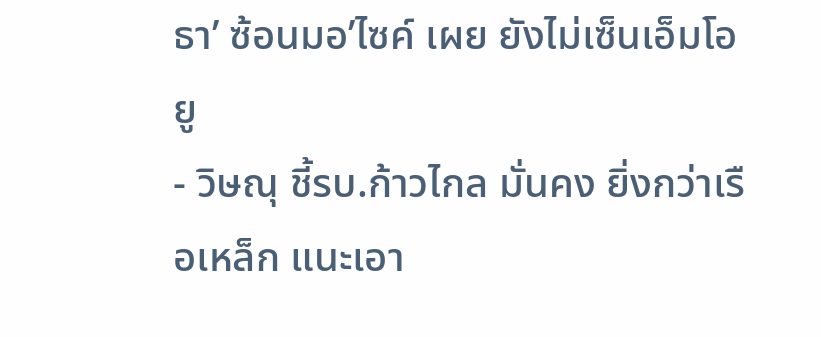ธา’ ซ้อนมอ’ไซค์ เผย ยังไม่เซ็นเอ็มโอยู
- วิษณุ ชี้รบ.ก้าวไกล มั่นคง ยิ่งกว่าเรือเหล็ก แนะเอา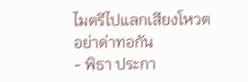ไมตรีไปแลกเสียงโหวต อย่าด่าทอกัน
- พิธา ประกา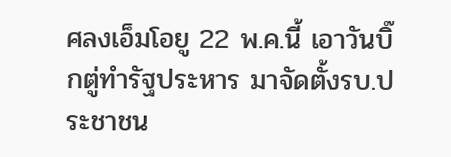ศลงเอ็มโอยู 22 พ.ค.นี้ เอาวันบิ๊กตู่ทำรัฐประหาร มาจัดตั้งรบ.ประชาชน